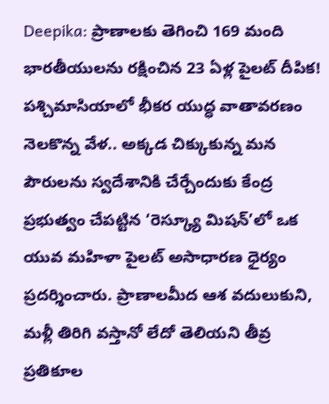Deepika: ప్రాణాలకు తెగించి 169 మంది భారతీయులను రక్షించిన 23 ఏళ్ల పైలట్ దీపిక!
పశ్చిమాసియాలో భీకర యుద్ధ వాతావరణం నెలకొన్న వేళ.. అక్కడ చిక్కుకున్న మన పౌరులను స్వదేశానికి చేర్చేందుకు కేంద్ర ప్రభుత్వం చేపట్టిన ‘రెస్క్యూ మిషన్’లో ఒక యువ మహిళా పైలట్ అసాధారణ ధైర్యం ప్రదర్శించారు. ప్రాణాలమీద ఆశ వదులుకుని, మళ్లీ తిరిగి వస్తానో లేదో తెలియని తీవ్ర ప్రతికూల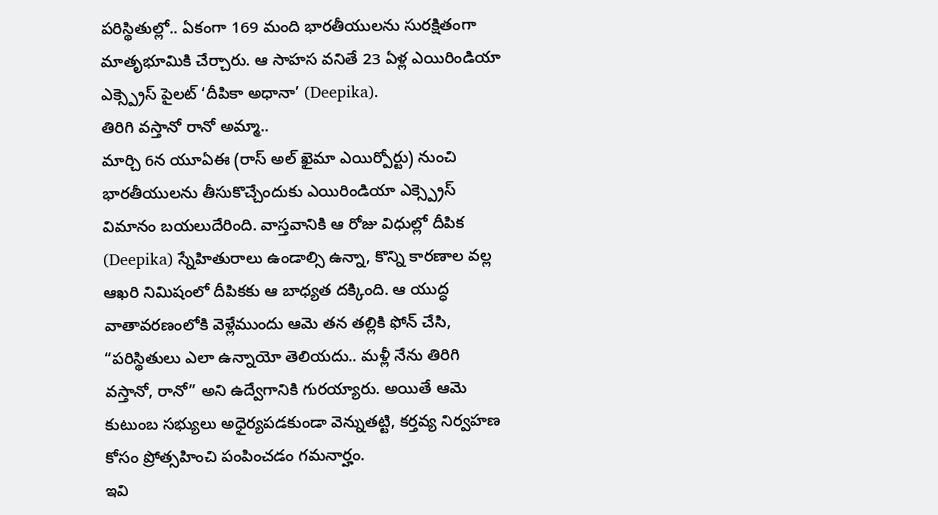పరిస్థితుల్లో.. ఏకంగా 169 మంది భారతీయులను సురక్షితంగా మాతృభూమికి చేర్చారు. ఆ సాహస వనితే 23 ఏళ్ల ఎయిరిండియా ఎక్స్ప్రెస్ పైలట్ ‘దీపికా అధానా’ (Deepika).
తిరిగి వస్తానో రానో అమ్మా..
మార్చి 6న యూఏఈ (రాస్ అల్ ఖైమా ఎయిర్పోర్టు) నుంచి భారతీయులను తీసుకొచ్చేందుకు ఎయిరిండియా ఎక్స్ప్రెస్ విమానం బయలుదేరింది. వాస్తవానికి ఆ రోజు విధుల్లో దీపిక (Deepika) స్నేహితురాలు ఉండాల్సి ఉన్నా, కొన్ని కారణాల వల్ల ఆఖరి నిమిషంలో దీపికకు ఆ బాధ్యత దక్కింది. ఆ యుద్ధ వాతావరణంలోకి వెళ్లేముందు ఆమె తన తల్లికి ఫోన్ చేసి, “పరిస్థితులు ఎలా ఉన్నాయో తెలియదు.. మళ్లీ నేను తిరిగి వస్తానో, రానో” అని ఉద్వేగానికి గురయ్యారు. అయితే ఆమె కుటుంబ సభ్యులు అధైర్యపడకుండా వెన్నుతట్టి, కర్తవ్య నిర్వహణ కోసం ప్రోత్సహించి పంపించడం గమనార్హం.
ఇవి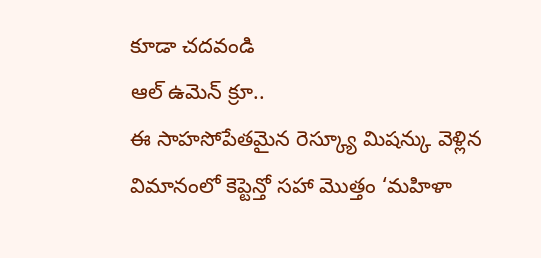కూడా చదవండి
ఆల్ ఉమెన్ క్రూ..
ఈ సాహసోపేతమైన రెస్క్యూ మిషన్కు వెళ్లిన విమానంలో కెప్టెన్తో సహా మొత్తం ‘మహిళా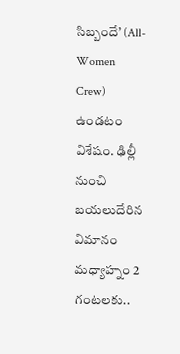సిబ్బందే’ (All-Women Crew) ఉండటం విశేషం. ఢిల్లీ నుంచి బయలుదేరిన విమానం మధ్యాహ్నం 2 గంటలకు..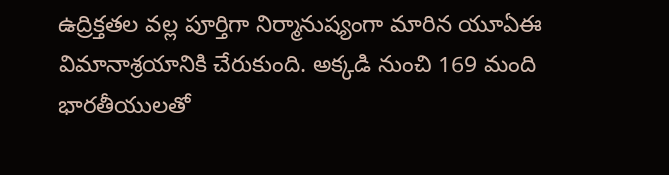ఉద్రిక్తతల వల్ల పూర్తిగా నిర్మానుష్యంగా మారిన యూఏఈ విమానాశ్రయానికి చేరుకుంది. అక్కడి నుంచి 169 మంది భారతీయులతో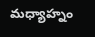మధ్యాహ్నం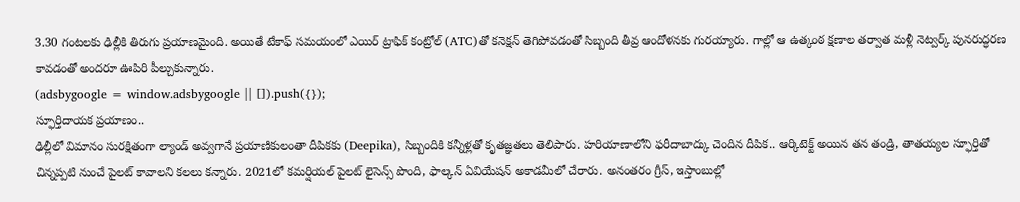3.30 గంటలకు ఢిల్లీకి తిరుగు ప్రయాణమైంది. అయితే టేకాఫ్ సమయంలో ఎయిర్ ట్రాఫిక్ కంట్రోల్ (ATC)తో కనెక్షన్ తెగిపోవడంతో సిబ్బంది తీవ్ర ఆందోళనకు గురయ్యారు. గాల్లో ఆ ఉత్కంఠ క్షణాల తర్వాత మళ్లీ నెట్వర్క్ పునరుద్ధరణ కావడంతో అందరూ ఊపిరి పీల్చుకున్నారు.
(adsbygoogle = window.adsbygoogle || []).push({});
స్ఫూర్తిదాయక ప్రయాణం..
ఢిల్లీలో విమానం సురక్షితంగా ల్యాండ్ అవ్వగానే ప్రయాణికులంతా దీపికకు (Deepika), సిబ్బందికి కన్నీళ్లతో కృతజ్ఞతలు తెలిపారు. హరియాణాలోని ఫరీదాబాద్కు చెందిన దీపిక.. ఆర్కిటెక్ట్ అయిన తన తండ్రి, తాతయ్యల స్ఫూర్తితో చిన్నప్పటి నుంచే పైలట్ కావాలని కలలు కన్నారు. 2021లో కమర్షియల్ పైలట్ లైసెన్స్ పొంది, ఫాల్కన్ ఏవియేషన్ అకాడమీలో చేరారు. అనంతరం గ్రీస్, ఇస్తాంబుల్లో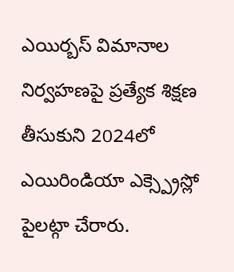ఎయిర్బస్ విమానాల నిర్వహణపై ప్రత్యేక శిక్షణ తీసుకుని 2024లో ఎయిరిండియా ఎక్స్ప్రెస్లో పైలట్గా చేరారు.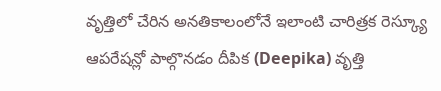వృత్తిలో చేరిన అనతికాలంలోనే ఇలాంటి చారిత్రక రెస్క్యూ ఆపరేషన్లో పాల్గొనడం దీపిక (Deepika) వృత్తి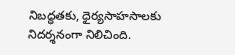నిబద్ధతకు, ధైర్యసాహసాలకు నిదర్శనంగా నిలిచింది.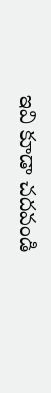ఇవి కూడా చదవండి